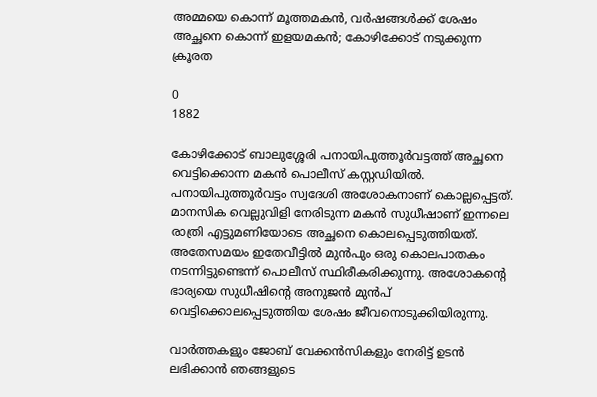അമ്മയെ കൊന്ന് മൂത്തമകൻ, വർഷങ്ങൾക്ക് ശേഷം അച്ഛനെ കൊന്ന് ഇളയമകൻ; കോഴിക്കോട് നടുക്കുന്ന ക്രൂരത

0
1882

കോഴിക്കോട് ബാലുശ്ശേരി പനായിപുത്തൂർവട്ടത്ത് അച്ഛനെ വെട്ടിക്കൊന്ന മകന്‍ പൊലീസ് കസ്റ്റഡിയില്‍. പനായിപുത്തൂർവട്ടം സ്വദേശി അശോകനാണ് കൊല്ലപ്പെട്ടത്. മാനസിക വെല്ലുവിളി നേരിടുന്ന മകന്‍ സുധീഷാണ് ഇന്നലെ രാത്രി എട്ടുമണിയോടെ അച്ഛനെ കൊലപ്പെടുത്തിയത്. അതേസമയം ഇതേവീട്ടില്‍ മുന്‍പും ഒരു കൊലപാതകം നടന്നിട്ടുണ്ടെന്ന് പൊലീസ് സ്ഥിരീകരിക്കുന്നു. അശോകന്റെ ഭാര്യയെ സുധീഷിന്റെ അനുജന്‍ മുന്‍പ് വെട്ടിക്കൊലപ്പെടുത്തിയ ശേഷം ജീവനൊടുക്കിയിരുന്നു.

വാർത്തകളും ജോബ് വേക്കൻസികളും നേരിട്ട് ഉടൻ ലഭിക്കാൻ ഞങ്ങളുടെ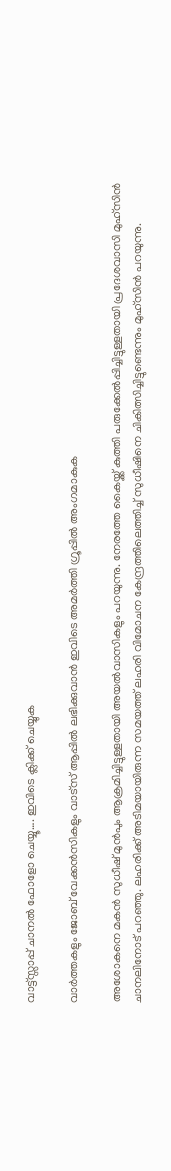വാട്ട്സ്സാപ്പ് ചാനൽ ഫോളോ ചെയ്യൂ…. ഇവിടെ ക്ലിക്ക് ചെയ്യുക

വാർത്തകളും ജോബ് വേക്കൻസികളും വാട്സ് ആപ്പിൽ ലഭിക്കുവാൻ ഇവിടെ അമർത്തി ഗ്രൂപ്പിൽ അംഗമാകുക

അശോകനെ മകൻ സുധീഷ് മുൻപും ആക്രമിച്ചിട്ടുള്ളതായി അയല്‍വാസികളും പറയുന്നു. നേരത്തേ കൈയ്ക്ക് കുത്തി പരുക്കേൽപ്പിച്ചിട്ടുള്ളതായി പ്രദേശവാസി മുഹ്സിൻ ചാനലിനോട് പറഞ്ഞു. ലഹരിക്ക് അടിമയായിരുന്ന സമയത്ത് ലഹരി വിമോചന കേന്ദ്രത്തിലെത്തിച്ച് സുധീഷിനെ ചികിത്സിച്ചിട്ടുണ്ടെന്നും മുഹ്സിന്‍ പറയുന്നു.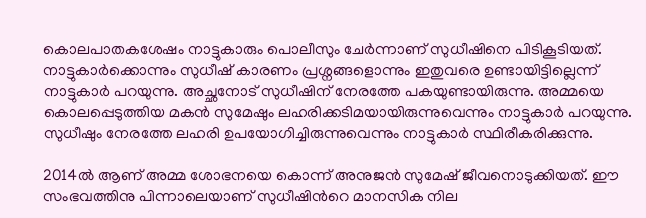കൊലപാതകശേഷം നാട്ടുകാരും പൊലീസും ചേര്‍ന്നാണ് സുധീഷിനെ പിടികൂടിയത്. നാട്ടുകാര്‍ക്കൊന്നും സുധീഷ് കാരണം പ്രശ്നങ്ങളൊന്നും ഇതുവരെ ഉണ്ടായിട്ടില്ലെന്ന് നാട്ടുകാര്‍ പറയുന്നു. അച്ഛനോട് സുധീഷിന് നേരത്തേ പകയുണ്ടായിരുന്നു. അമ്മയെ കൊലപ്പെടുത്തിയ മകന്‍ സുമേഷും ലഹരിക്കടിമയായിരുന്നുവെന്നും നാട്ടുകാര്‍ പറയുന്നു. സുധീഷും നേരത്തേ ലഹരി ഉപയോഗിച്ചിരുന്നുവെന്നും നാട്ടുകാര്‍ സ്ഥിരീകരിക്കുന്നു.

2014ൽ ആണ് അമ്മ ശോഭനയെ കൊന്ന് അനുജന്‍ സുമേഷ് ജീവനൊടുക്കിയത്. ഈ സംഭവത്തിനു പിന്നാലെയാണ് സുധീഷിന്‍റെ മാനസിക നില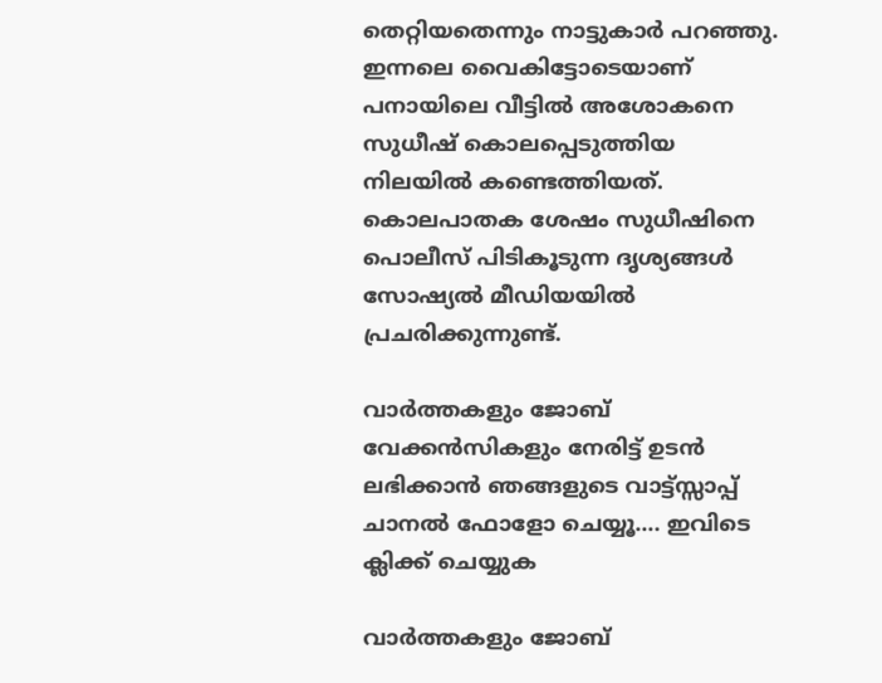തെറ്റിയതെന്നും നാട്ടുകാർ പറഞ്ഞു. ഇന്നലെ വൈകിട്ടോടെയാണ് പനായിലെ വീട്ടിൽ അശോകനെ സുധീഷ് കൊലപ്പെടുത്തിയ നിലയിൽ കണ്ടെത്തിയത്. കൊലപാതക ശേഷം സുധീഷിനെ പൊലീസ് പിടികൂടുന്ന ദൃശ്യങ്ങൾ സോഷ്യൽ മീഡിയയിൽ പ്രചരിക്കുന്നുണ്ട്.

വാർത്തകളും ജോബ് വേക്കൻസികളും നേരിട്ട് ഉടൻ ലഭിക്കാൻ ഞങ്ങളുടെ വാട്ട്സ്സാപ്പ് ചാനൽ ഫോളോ ചെയ്യൂ…. ഇവിടെ ക്ലിക്ക് ചെയ്യുക

വാർത്തകളും ജോബ്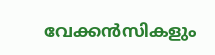വേക്കൻസികളും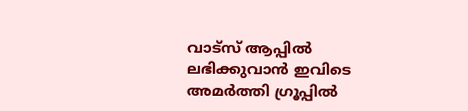വാട്സ് ആപ്പിൽ ലഭിക്കുവാൻ ഇവിടെ അമർത്തി ഗ്രൂപ്പിൽ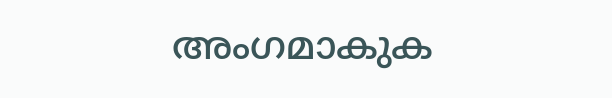അംഗമാകുക